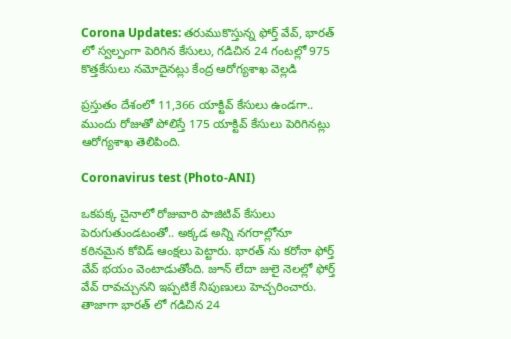Corona Updates: తరుముకొస్తున్న ఫోర్త్ వేవ్, భారత్ లో స్వల్పంగా పెరిగిన కేసులు, గడిచిన 24 గంటల్లో 975 కొత్తకేసులు నమోదైనట్లు కేంద్ర ఆరోగ్యశాఖ వెల్లడి

ప్రస్తుతం దేశంలో 11,366 యాక్టివ్ కేసులు ఉండగా.. ముందు రోజుతో పోలిస్తే 175 యాక్టివ్ కేసులు పెరిగినట్లు ఆరోగ్యశాఖ తెలిపింది.

Coronavirus test (Photo-ANI)

ఒకపక్క చైనాలో రోజువారి పాజిటివ్ కేసులు పెరుగుతుండటంతో.. అక్కడ అన్ని నగరాల్లోనూ కఠినమైన కోవిడ్ ఆంక్షలు పెట్టారు. భారత్ ను కరోనా ఫోర్త్ వేవ్ భయం వెంటాడుతోంది. జూన్ లేదా జులై నెలల్లో ఫోర్త్ వేవ్ రావచ్చునని ఇప్పటికే నిపుణులు హెచ్చరించారు. తాజాగా భారత్ లో గడిచిన 24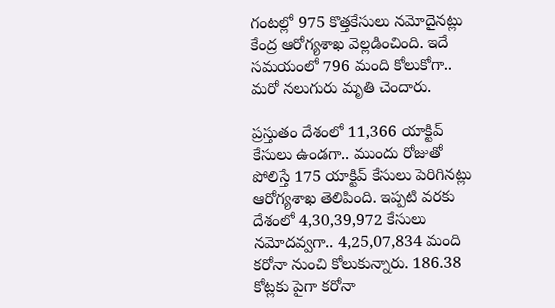గంటల్లో 975 కొత్తకేసులు నమోదైనట్లు కేంద్ర ఆరోగ్యశాఖ వెల్లడించింది. ఇదే సమయంలో 796 మంది కోలుకోగా.. మరో నలుగురు మృతి చెందారు.

ప్రస్తుతం దేశంలో 11,366 యాక్టివ్ కేసులు ఉండగా.. ముందు రోజుతో పోలిస్తే 175 యాక్టివ్ కేసులు పెరిగినట్లు ఆరోగ్యశాఖ తెలిపింది. ఇప్పటి వరకు దేశంలో 4,30,39,972 కేసులు నమోదవ్వగా.. 4,25,07,834 మంది కరోనా నుంచి కోలుకున్నారు. 186.38 కోట్లకు పైగా కరోనా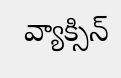వ్యాక్సిన్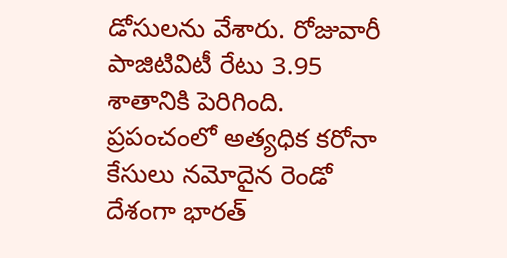డోసులను వేశారు. రోజువారీ పాజిటివిటీ రేటు 3.95 శాతానికి పెరిగింది. ప్రపంచంలో అత్యధిక కరోనా కేసులు నమోదైన రెండో దేశంగా భారత్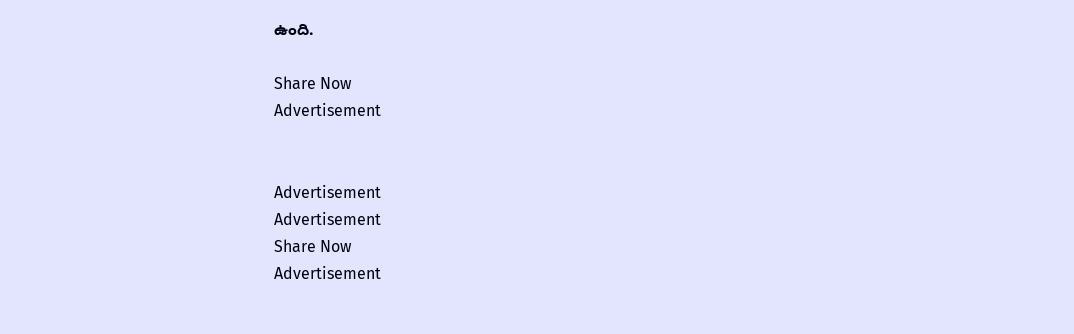ఉంది.

Share Now
Advertisement


Advertisement
Advertisement
Share Now
Advertisement